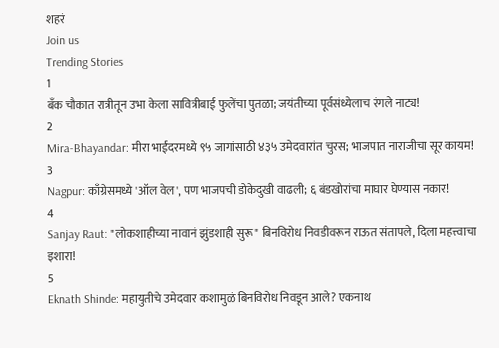शहरं
Join us
Trending Stories
1
बँक चौकात रात्रीतून उभा केला सावित्रीबाई फुलेंचा पुतळा; जयंतीच्या पूर्वसंध्येलाच रंगले नाट्य!
2
Mira-Bhayandar: मीरा भाईंदरमध्ये ९५ जागांसाठी ४३५ उमेदवारांत चुरस; भाजपात नाराजीचा सूर कायम!
3
Nagpur: काँग्रेसमध्ये 'ऑल वेल', पण भाजपची डोकेदुखी वाढली; ६ बंडखोरांचा माघार घेण्यास नकार!
4
Sanjay Raut: "लोकशाहीच्या नावानं झुंडशाही सुरू" बिनविरोध निवडीवरून राऊत संतापले, दिला महत्त्वाचा इशारा!
5
Eknath Shinde: महायुतीचे उमेदवार कशामुळं बिनविरोध निवडून आले? एकनाथ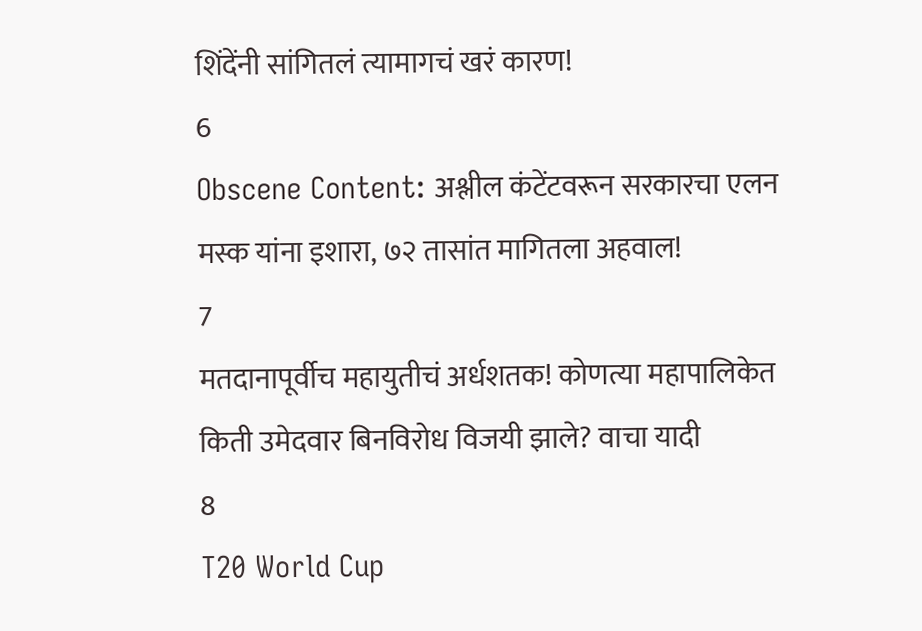शिंदेंनी सांगितलं त्यामागचं खरं कारण!
6
Obscene Content: अश्लील कंटेंटवरून सरकारचा एलन मस्क यांना इशारा, ७२ तासांत मागितला अहवाल!
7
मतदानापूर्वीच महायुतीचं अर्धशतक! कोणत्या महापालिकेत किती उमेदवार बिनविरोध विजयी झाले? वाचा यादी
8
T20 World Cup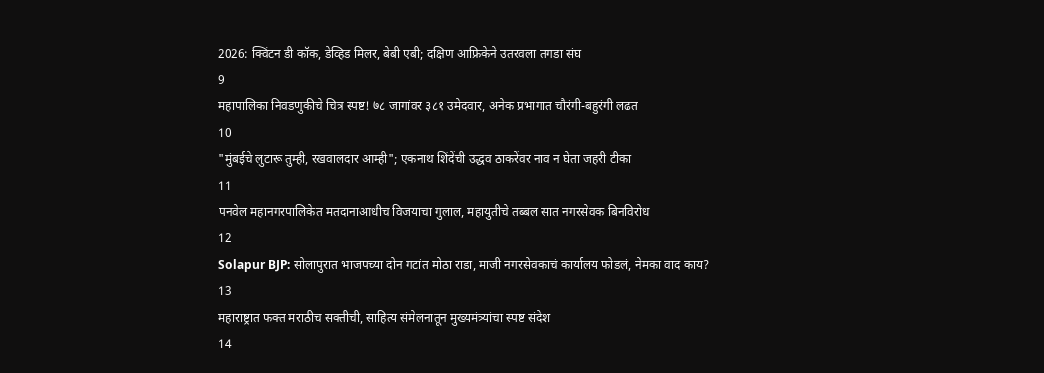2026: क्विंटन डी कॉक, डेव्हिड मिलर, बेबी एबी; दक्षिण आफ्रिकेने उतरवला तगडा संघ
9
महापालिका निवडणुकीचे चित्र स्पष्ट! ७८ जागांवर ३८१ उमेदवार, अनेक प्रभागात चौरंगी-बहुरंगी लढत
10
"मुंबईचे लुटारू तुम्ही, रखवालदार आम्ही"; एकनाथ शिंदेंची उद्धव ठाकरेंवर नाव न घेता जहरी टीका
11
पनवेल महानगरपालिकेत मतदानाआधीच विजयाचा गुलाल, महायुतीचे तब्बल सात नगरसेवक बिनविरोध
12
Solapur BJP: सोलापुरात भाजपच्या दोन गटांत मोठा राडा, माजी नगरसेवकाचं कार्यालय फोडलं, नेमका वाद काय?
13
महाराष्ट्रात फक्त मराठीच सक्तीची, साहित्य संमेलनातून मुख्यमंत्र्यांचा स्पष्ट संदेश
14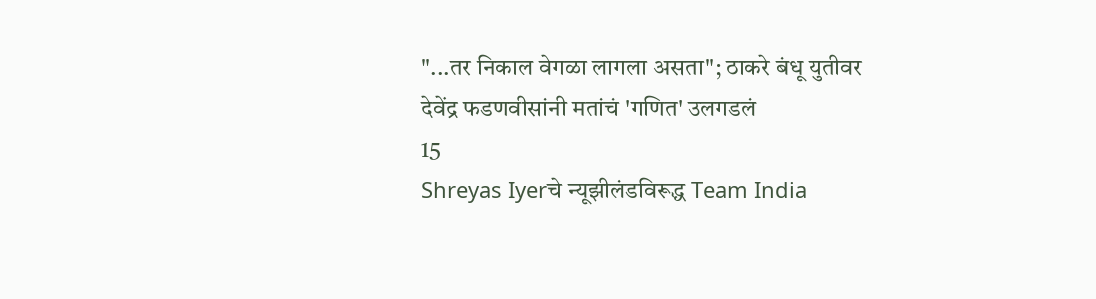"...तर निकाल वेगळा लागला असता"; ठाकरे बंधू युतीवर देवेंद्र फडणवीसांनी मतांचं 'गणित' उलगडलं
15
Shreyas Iyerचे न्यूझीलंडविरूद्ध Team India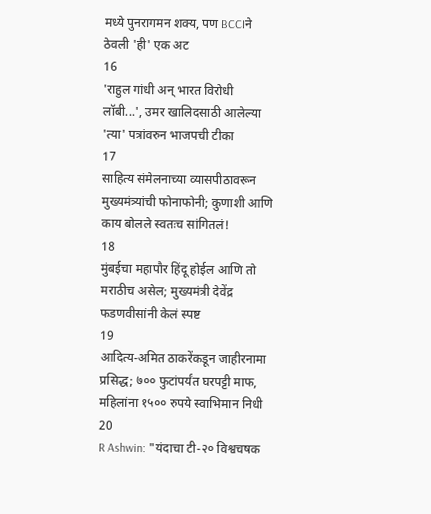मध्ये पुनरागमन शक्य, पण BCCIने ठेवली 'ही' एक अट
16
'राहुल गांधी अन् भारत विरोधी लॉबी...', उमर खालिदसाठी आलेल्या 'त्या' पत्रांवरुन भाजपची टीका
17
साहित्य संमेलनाच्या व्यासपीठावरून मुख्यमंत्र्यांची फोनाफोनी; कुणाशी आणि काय बोलले स्वतःच सांगितलं!
18
मुंबईचा महापौर हिंदू होईल आणि तो मराठीच असेल; मुख्यमंत्री देवेंद्र फडणवीसांनी केलं स्पष्ट
19
आदित्य-अमित ठाकरेंकडून जाहीरनामा प्रसिद्ध; ७०० फुटांपर्यंत घरपट्टी माफ, महिलांना १५०० रुपये स्वाभिमान निधी
20
R Ashwin: "यंदाचा टी-२० विश्वचषक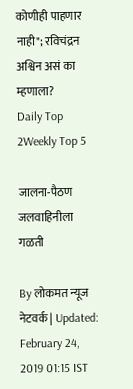कोणीही पाहणार नाही"; रविचंद्रन अश्विन असं का म्हणाला?
Daily Top 2Weekly Top 5

जालना-पैठण जलवाहिनीला गळती

By लोकमत न्यूज नेटवर्क | Updated: February 24, 2019 01:15 IST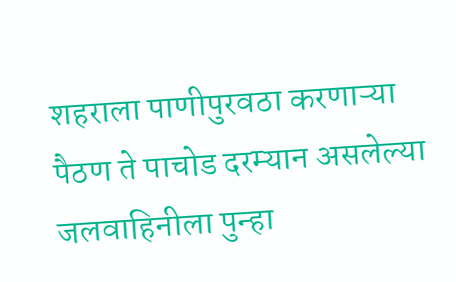शहराला पाणीपुरवठा करणाऱ्या पैठण ते पाचोड दरम्यान असलेल्या जलवाहिनीला पुन्हा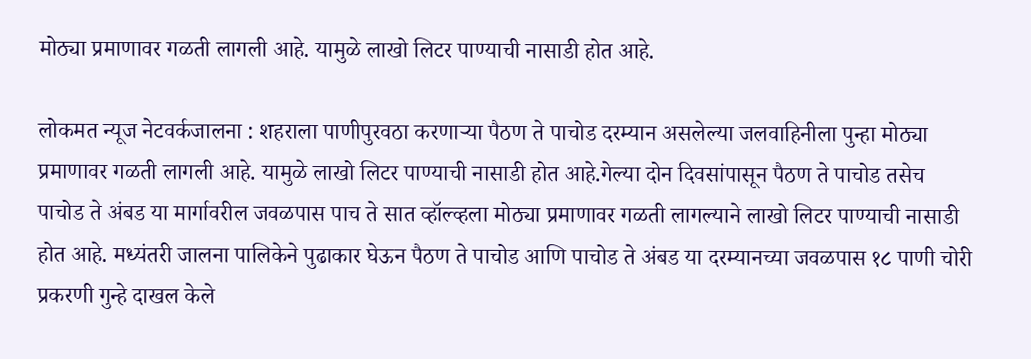मोठ्या प्रमाणावर गळती लागली आहे. यामुळे लाखो लिटर पाण्याची नासाडी होत आहे.

लोकमत न्यूज नेटवर्कजालना : शहराला पाणीपुरवठा करणाऱ्या पैठण ते पाचोड दरम्यान असलेल्या जलवाहिनीला पुन्हा मोठ्या प्रमाणावर गळती लागली आहे. यामुळे लाखो लिटर पाण्याची नासाडी होत आहे.गेल्या दोन दिवसांपासून पैठण ते पाचोड तसेच पाचोड ते अंबड या मार्गावरील जवळपास पाच ते सात व्हॉल्व्हला मोठ्या प्रमाणावर गळती लागल्याने लाखो लिटर पाण्याची नासाडी होत आहे. मध्यंतरी जालना पालिकेने पुढाकार घेऊन पैठण ते पाचोड आणि पाचोड ते अंबड या दरम्यानच्या जवळपास १८ पाणी चोरी प्रकरणी गुन्हे दाखल केले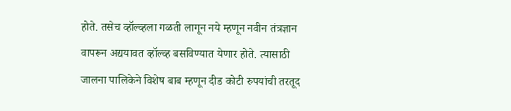होते. तसेच व्हॉल्व्हला गळती लागून नये म्हणून नवीन तंत्रज्ञान वापरून अद्ययावत व्हॉल्व्ह बसविण्यात येणार होते. त्यासाठी जालना पालिकेने विशेष बाब म्हणून दीड कोटी रुपयांची तरतूद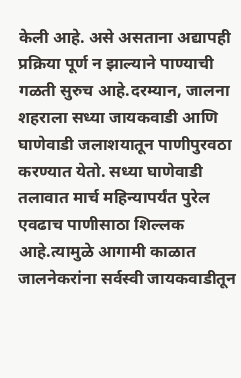केली आहे. असे असताना अद्यापही प्रक्रिया पूर्ण न झाल्याने पाण्याची गळती सुरुच आहे.दरम्यान, जालना शहराला सध्या जायकवाडी आणि घाणेवाडी जलाशयातून पाणीपुरवठा करण्यात येतो. सध्या घाणेवाडी तलावात मार्च महिन्यापर्यंत पुरेल एवढाच पाणीसाठा शिल्लक आहे.त्यामुळे आगामी काळात जालनेकरांना सर्वस्वी जायकवाडीतून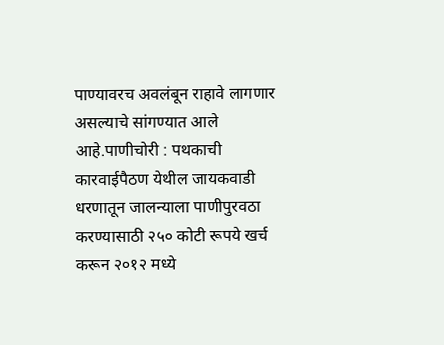पाण्यावरच अवलंबून राहावे लागणार असल्याचे सांगण्यात आले आहे.पाणीचोरी : पथकाची कारवाईपैठण येथील जायकवाडी धरणातून जालन्याला पाणीपुरवठा करण्यासाठी २५० कोटी रूपये खर्च करून २०१२ मध्ये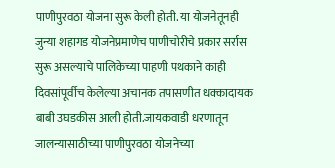पाणीपुरवठा योजना सुरू केली होती. या योजनेतूनही जुन्या शहागड योजनेप्रमाणेच पाणीचोरीचे प्रकार सर्रास सुरू असल्याचे पालिकेच्या पाहणी पथकाने काही दिवसांपूर्वीच केलेल्या अचानक तपासणीत धक्कादायक बाबी उघडकीस आली होती.जायकवाडी धरणातून जालन्यासाठीच्या पाणीपुरवठा योजनेच्या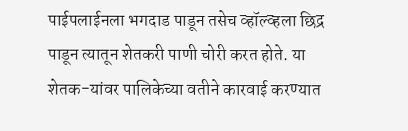पाईपलाईनला भगदाड पाडून तसेच व्हॉल्व्हला छिद्र पाडून त्यातून शेतकरी पाणी चोरी करत होते. या शेतक-यांवर पालिकेच्या वतीने कारवाई करण्यात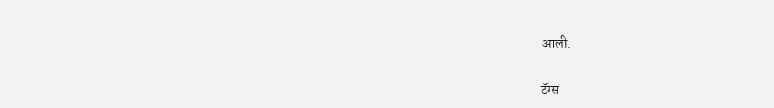आली.

टॅग्स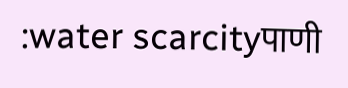:water scarcityपाणी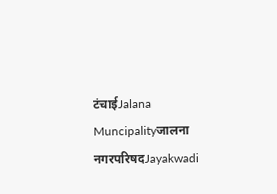टंचाईJalana Muncipalityजालना नगरपरिषदJayakwadi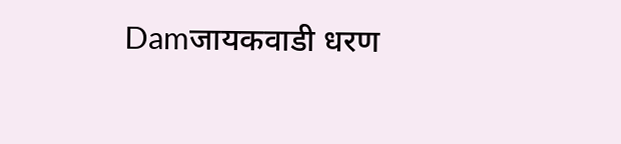Damजायकवाडी धरण